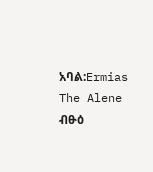አባል:Ermias The Alene
ብፁዕ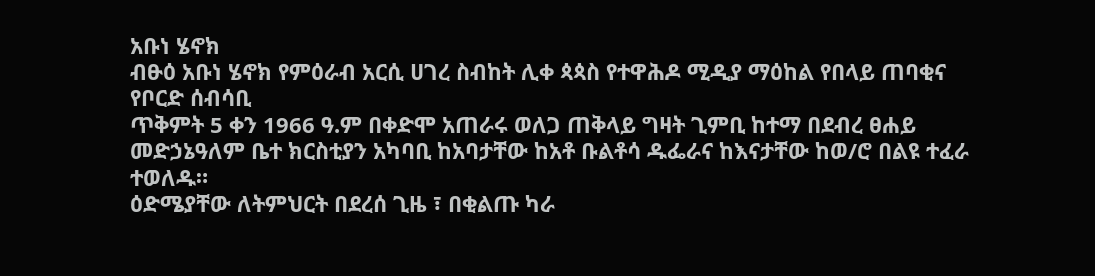አቡነ ሄኖክ
ብፁዕ አቡነ ሄኖክ የምዕራብ አርሲ ሀገረ ስብከት ሊቀ ጳጳስ የተዋሕዶ ሚዲያ ማዕከል የበላይ ጠባቂና የቦርድ ሰብሳቢ
ጥቅምት 5 ቀን 1966 ዓ.ም በቀድሞ አጠራሩ ወለጋ ጠቅላይ ግዛት ጊምቢ ከተማ በደብረ ፀሐይ መድኃኔዓለም ቤተ ክርስቲያን አካባቢ ከአባታቸው ከአቶ ቡልቶሳ ዱፌራና ከእናታቸው ከወ/ሮ በልዩ ተፈራ ተወለዱ።
ዕድሜያቸው ለትምህርት በደረሰ ጊዜ ፣ በቂልጡ ካራ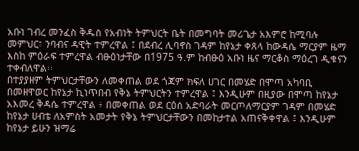አቡነ ገብረ መንፈስ ቅዱስ የአብነት ትምህርት ቤት በመግባት መሪጌታ አእምሮ ከሚባሉ መምህር፣ ንባብና ዳዊት ተምረዋል ፤ በደብረ ሊባኖስ ገዳም ከየኔታ ቀጸላ ከውዳሴ ማርያም ዜማ እስከ ምዕራፍ ተምረዋል ብፁዕነታቸው በ1975 ዓ.ም ከብፁዕ አቡነ ዜና ማርቆስ ማዕረገ ዲቁናን ተቀብለዋል፡፡
በተያያዘም ትምህርታቸውን ለመቀጠል ወደ ጎጃም ክፍለ ሀገር በመሄድ በሞጣ አካባቢ በመዘዋወር ከየኔታ ኪነጥበብ የቅኔ ትምህርትን ተምረዋል ፤ እንዲሁም በዚያው በሞጣ ከየኔታ አእመረ ቅዳሴ ተምረዋል ፥ በመቀጠል ወደ ርዕሰ አድባራት መርጦለማርያም ገዳም በመሄድ ከየኔታ ሀብቴ ለአምስት አመታት የቅኔ ትምህርታቸውን በመከታተል አጠናቅቀዋል ፤ እንዲሁም ከየኔታ ይሁን ዝማሬ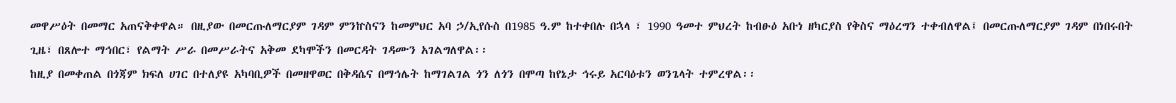መዋሥዕት በመማር አጠናቅቀዋል። በዚያው በመርጡለማርያም ገዳም ምንኵስናን ከመምህር አባ ኃ/ኢየሱስ በ1985 ዓ.ም ከተቀበሉ በኋላ ፣ 1990 ዓመተ ምህረት ከብፁዕ አቡነ ዘካርያስ የቅስና ማዕረግን ተቀብለዋል፤ በመርጡለማርያም ገዳም በነበሩበት ጊዜ፣ በጸሎተ ማኅበር፣ የልማት ሥራ በመሥራትና አቅመ ደካሞችን በመርዳት ገዳሙን አገልግለዋል፡፡
ከዚያ በመቀጠል በጎጃም ክፍለ ሀገር በተለያዩ አካባቢዎች በመዘዋወር በቅዳሴና በማኅሌት ከማገልገል ጎን ለጎን በሞጣ ከየኔታ ኅሩይ አርባዕቱን ወንጌላት ተምረዋል፡፡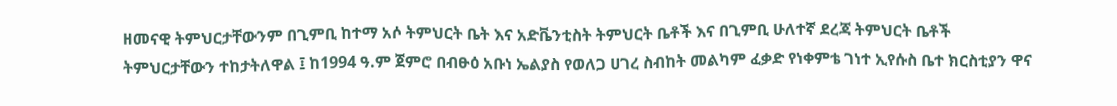ዘመናዊ ትምህርታቸውንም በጊምቢ ከተማ አሶ ትምህርት ቤት እና አድቬንቲስት ትምህርት ቤቶች እና በጊምቢ ሁለተኛ ደረጃ ትምህርት ቤቶች ትምህርታቸውን ተከታትለዋል ፤ ከ1994 ዓ.ም ጀምሮ በብፁዕ አቡነ ኤልያስ የወለጋ ሀገረ ስብከት መልካም ፈቃድ የነቀምቴ ገነተ ኢየሱስ ቤተ ክርስቲያን ዋና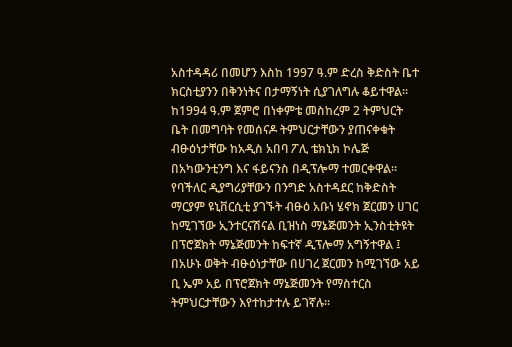አስተዳዳሪ በመሆን እስከ 1997 ዓ.ም ድረስ ቅድስት ቤተ ክርስቲያንን በቅንነትና በታማኝነት ሲያገለግሉ ቆይተዋል።
ከ1994 ዓ.ም ጀምሮ በነቀምቴ መስከረም 2 ትምህርት ቤት በመግባት የመሰናዶ ትምህርታቸውን ያጠናቀቁት ብፁዕነታቸው ከአዲስ አበባ ፖሊ ቴክኒክ ኮሌጅ በአካውንቲንግ እና ፋይናንስ በዲፕሎማ ተመርቀዋል። የባችለር ዲያግሪያቸውን በንግድ አስተዳደር ከቅድስት ማርያም ዩኒቨርሲቲ ያገኙት ብፁዕ አቡነ ሄኖክ ጀርመን ሀገር ከሚገኘው ኢንተርናሽናል ቢዝነስ ማኔጅመንት ኢንስቲትዩት በፕሮጀክት ማኔጅመንት ከፍተኛ ዲፕሎማ አግኝተዋል ፤ በአሁኑ ወቅት ብፁዕነታቸው በሀገረ ጀርመን ከሚገኘው አይ ቢ ኤም አይ በፕሮጀክት ማኔጅመንት የማስተርስ ትምህርታቸውን እየተከታተሉ ይገኛሉ።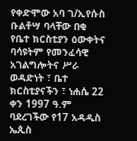የቀድሞው አባ ገ/ኢየሱስ ቡልቶሣ ባላቸው በቂ የቤተ ክርስቲያን ዕውቀትና ባሳዩትም የመንፈሳዊ አገልግሎትና ሥራ ወዳድነት ፣ ቤተ ክርስቲያናችን ፣ ነሐሴ 22 ቀን 1997 ዓ.ም ባደረገችው የ17 አዳዲስ ኤጲስ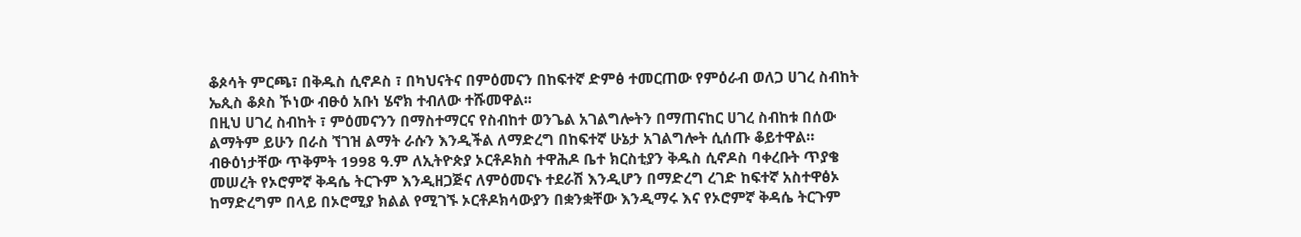ቆጶሳት ምርጫ፣ በቅዱስ ሲኖዶስ ፣ በካህናትና በምዕመናን በከፍተኛ ድምፅ ተመርጠው የምዕራብ ወለጋ ሀገረ ስብከት ኤጲስ ቆጶስ ኾነው ብፁዕ አቡነ ሄኖክ ተብለው ተሹመዋል፡፡
በዚህ ሀገረ ስብከት ፣ ምዕመናንን በማስተማርና የስብከተ ወንጌል አገልግሎትን በማጠናከር ሀገረ ስብከቱ በሰው ልማትም ይሁን በራስ ኘገዝ ልማት ራሱን እንዲችል ለማድረግ በከፍተኛ ሁኔታ አገልግሎት ሲሰጡ ቆይተዋል። ብፁዕነታቸው ጥቅምት 1998 ዓ.ም ለኢትዮጵያ ኦርቶዶክስ ተዋሕዶ ቤተ ክርስቲያን ቅዱስ ሲኖዶስ ባቀረቡት ጥያቄ መሠረት የኦሮምኛ ቅዳሴ ትርጉም እንዲዘጋጅና ለምዕመናኑ ተደራሽ እንዲሆን በማድረግ ረገድ ከፍተኛ አስተዋፅኦ ከማድረግም በላይ በኦሮሚያ ክልል የሚገኙ ኦርቶዶክሳውያን በቋንቋቸው እንዲማሩ እና የኦሮምኛ ቅዳሴ ትርጉም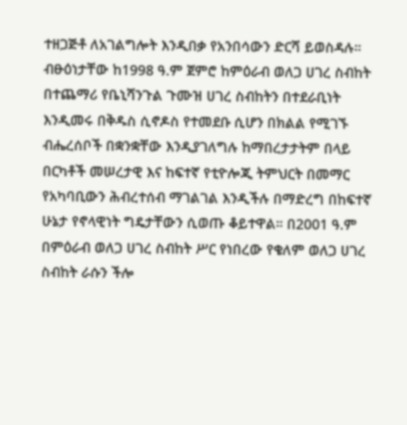ተዘጋጅቶ ለአገልግሎት እንዲበቃ የአንበሳውን ድርሻ ይወስዳሉ።
ብፁዕነታቸው ከ1998 ዓ.ም ጀምሮ ከምዕራብ ወለጋ ሀገረ ስብከት በተጨማሪ የቤኒሻንጉል ጉሙዝ ሀገረ ስብከትን በተደራቢነት እንዲመሩ በቅዱስ ሲኖዶስ የተመደቡ ሲሆን በክልል የሚገኙ ብሔረሰቦች በቋንቋቸው እንዲያገለግሉ ከማበረታታትም በላይ በርካቶች መሠረታዊ እና ከፍተኛ የቲዮሎጂ ትምህርት በመማር የአካባቢውን ሕብረተሰብ ማገልገል እንዲችሉ በማድረግ በከፍተኛ ሁኔታ የኖላዊነት ግዴታቸውን ሲወጡ ቆይተዋል። በ2001 ዓ.ም በምዕራብ ወለጋ ሀገረ ስብከት ሥር የነበረው የቄለም ወለጋ ሀገረ ስብከት ራሱን ችሎ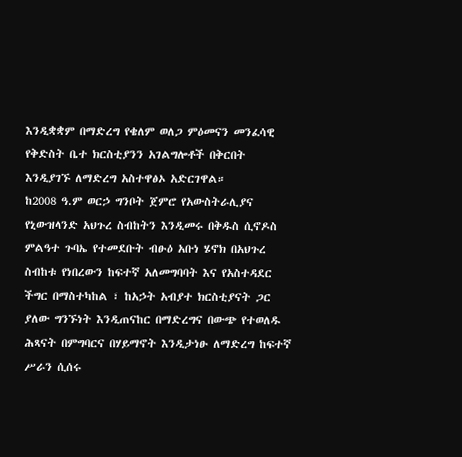እንዲቋቋም በማድረግ የቄለም ወለጋ ምዕመናን መንፈሳዊ የቅድስት ቤተ ክርስቲያንን አገልግሎቶች በቅርበት እንዲያገኙ ለማድረግ አስተዋፅኦ አድርገዋል።
ከ2008 ዓ.ም ወርኃ ግንቦት ጀምሮ የአውስትራሊያና የኒውዝላንድ አህጉረ ስብከትን እንዲመሩ በቅዱስ ሲኖዶስ ምልዓተ ጉባኤ የተመደቡት ብፁዕ አቡነ ሄኖክ በአህጉረ ስብከቱ የነበረውን ከፍተኛ አለመግባባት እና የአስተዳደር ችግር በማስተካከል ፣ ከአኃት አብያተ ክርስቲያናት ጋር ያለው ግንኙነት እንዲጠናከር በማድረግና በውጭ የተወለዱ ሕጻናት በምግባርና በሃይማኖት እንዲታነፁ ለማድረግ ከፍተኛ ሥራን ሲሰሩ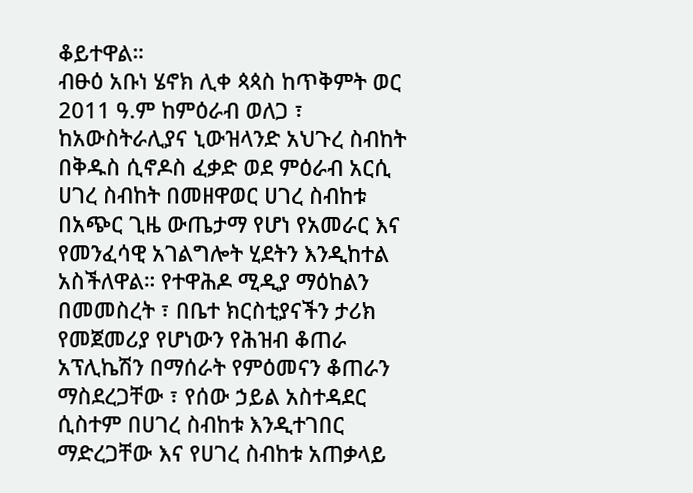ቆይተዋል።
ብፁዕ አቡነ ሄኖክ ሊቀ ጳጳስ ከጥቅምት ወር 2011 ዓ.ም ከምዕራብ ወለጋ ፣ ከአውስትራሊያና ኒውዝላንድ አህጉረ ስብከት በቅዱስ ሲኖዶስ ፈቃድ ወደ ምዕራብ አርሲ ሀገረ ስብከት በመዘዋወር ሀገረ ስብከቱ በአጭር ጊዜ ውጤታማ የሆነ የአመራር እና የመንፈሳዊ አገልግሎት ሂደትን እንዲከተል አስችለዋል። የተዋሕዶ ሚዲያ ማዕከልን በመመስረት ፣ በቤተ ክርስቲያናችን ታሪክ የመጀመሪያ የሆነውን የሕዝብ ቆጠራ አፕሊኬሽን በማሰራት የምዕመናን ቆጠራን ማስደረጋቸው ፣ የሰው ኃይል አስተዳደር ሲስተም በሀገረ ስብከቱ እንዲተገበር ማድረጋቸው እና የሀገረ ስብከቱ አጠቃላይ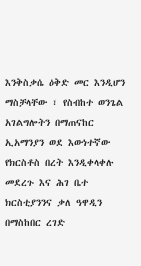እንቅስቃሴ ዕቅድ መር እንዲሆን ማስቻላቸው ፣ የስብከተ ወንጌል አገልግሎትን በማጠናከር ኢአማንያን ወደ እውነተኛው የክርስቶስ በረት እንዲቀላቀሉ መደረጉ እና ሕገ ቤተ ክርስቲያንንና ቃለ ዓዋዲን በማስከበር ረገድ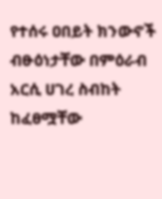የተሰሩ ዐበይት ክንውኖች ብፁዕነታቸው በምዕራብ አርሲ ሀገረ ስብከት ከፈፀሟቸው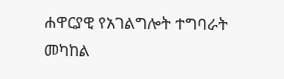ሐዋርያዊ የአገልግሎት ተግባራት መካከል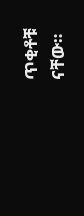ጥቂቶቹ ናቸው።